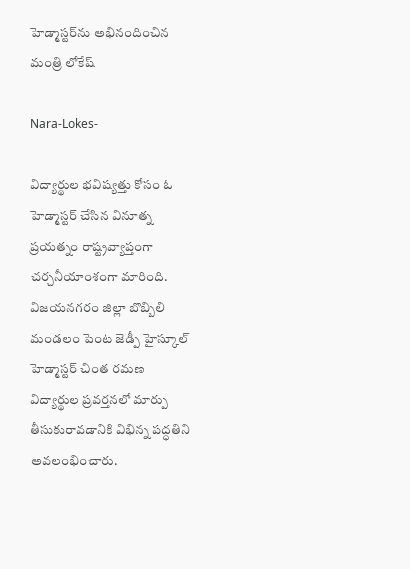హెడ్మాస్టర్‌ను అభినందించిన మంత్రి లోకేష్

Nara-Lokes-

విద్యార్థుల భవిష్యత్తు కోసం ఓ హెడ్మాస్టర్ చేసిన వినూత్న ప్రయత్నం రాష్ట్రవ్యాప్తంగా చర్చనీయాంశంగా మారింది. విజయనగరం జిల్లా బొబ్బిలి మండలం పెంట జెడ్పీ హైస్కూల్ హెడ్మాస్టర్ చింత రమణ విద్యార్థుల ప్రవర్తనలో మార్పు తీసుకురావడానికి విభిన్న పద్ధతిని అవలంభించారు.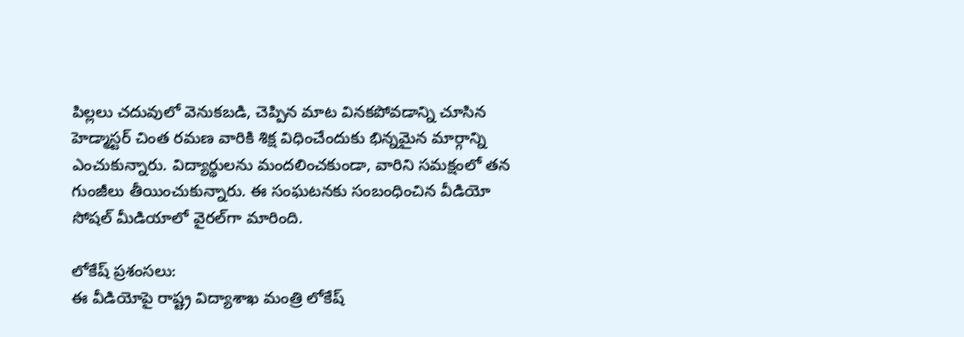పిల్లలు చదువులో వెనుకబడి, చెప్పిన మాట వినకపోవడాన్ని చూసిన హెడ్మాస్టర్ చింత రమణ వారికి శిక్ష విధించేందుకు భిన్నమైన మార్గాన్ని ఎంచుకున్నారు. విద్యార్థులను మందలించకుండా, వారిని సమక్షంలో తన గుంజీలు తీయించుకున్నారు. ఈ సంఘటనకు సంబంధించిన వీడియో సోషల్ మీడియాలో వైరల్‌గా మారింది.

లోకేష్ ప్రశంసలు:
ఈ వీడియోపై రాష్ట్ర విద్యాశాఖ మంత్రి లోకేష్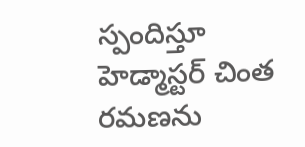స్పందిస్తూ హెడ్మాస్టర్ చింత రమణను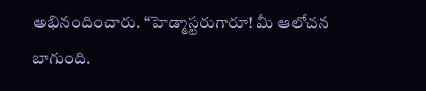అభినందించారు. “హెడ్మాస్టరుగారూ! మీ ఆలోచన బాగుంది.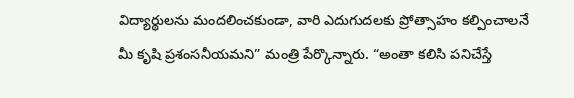విద్యార్థులను మందలించకుండా, వారి ఎదుగుదలకు ప్రోత్సాహం కల్పించాలనే మీ కృషి ప్రశంసనీయమని” మంత్రి పేర్కొన్నారు. “అంతా కలిసి పనిచేస్తే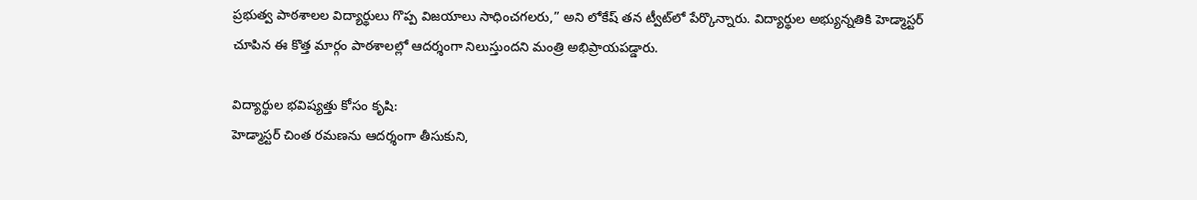ప్రభుత్వ పాఠశాలల విద్యార్థులు గొప్ప విజయాలు సాధించగలరు,” అని లోకేష్ తన ట్వీట్‌లో పేర్కొన్నారు. విద్యార్థుల అభ్యున్నతికి హెడ్మాస్టర్ చూపిన ఈ కొత్త మార్గం పాఠశాలల్లో ఆదర్శంగా నిలుస్తుందని మంత్రి అభిప్రాయపడ్డారు.

విద్యార్థుల భవిష్యత్తు కోసం కృషి:
హెడ్మాస్టర్ చింత రమణను ఆదర్శంగా తీసుకుని,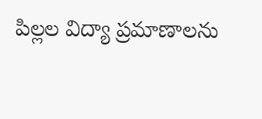పిల్లల విద్యా ప్రమాణాలను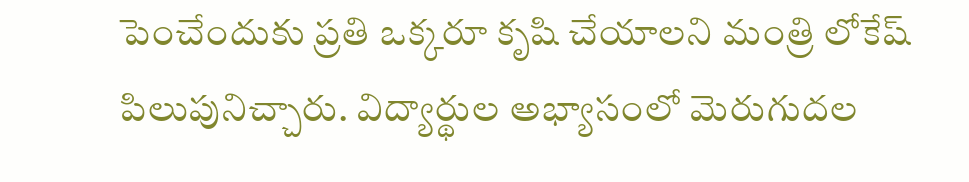పెంచేందుకు ప్రతి ఒక్కరూ కృషి చేయాలని మంత్రి లోకేష్ పిలుపునిచ్చారు. విద్యార్థుల అభ్యాసంలో మెరుగుదల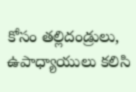కోసం తల్లిదండ్రులు, ఉపాధ్యాయులు కలిసి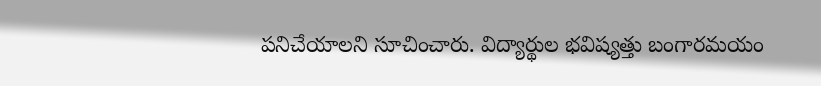పనిచేయాలని సూచించారు. విద్యార్థుల భవిష్యత్తు బంగారమయం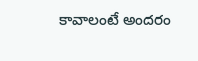కావాలంటే అందరం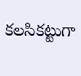కలసికట్టుగా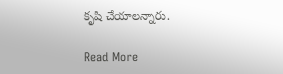కృషి చేయాలన్నారు.

Read More